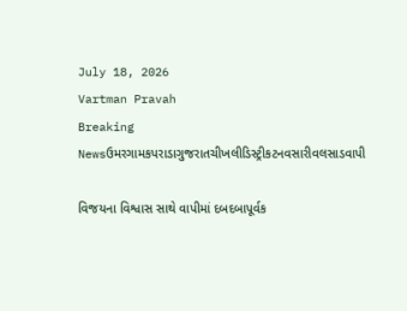July 18, 2026
Vartman Pravah
Breaking Newsઉમરગામકપરાડાગુજરાતચીખલીડિસ્ટ્રીકટનવસારીવલસાડવાપી

વિજયના વિશ્વાસ સાથે વાપીમાં દબદબાપૂર્વક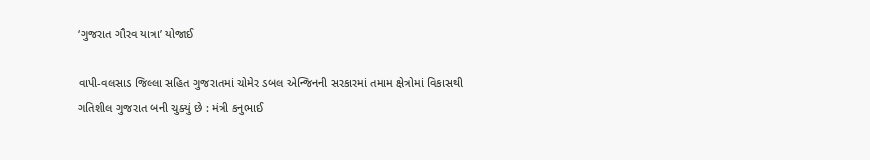‘ગુજરાત ગૌરવ યાત્રા’ યોજાઈ

વાપી-વલસાડ જિલ્લા સહિત ગુજરાતમાં ચોમેર ડબલ એન્‍જિનની સરકારમાં તમામ ક્ષેત્રોમાં વિકાસથી ગતિશીલ ગુજરાત બની ચુક્‍યું છે : મંત્રી કનુભાઈ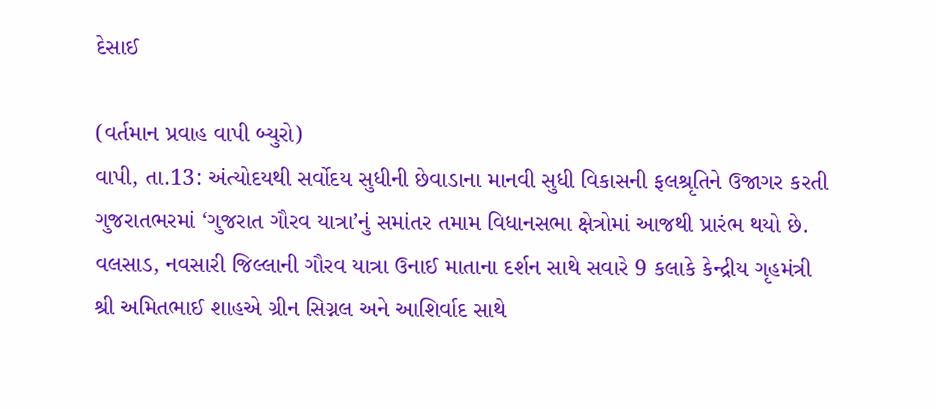દેસાઈ

(વર્તમાન પ્રવાહ વાપી બ્‍યુરો)
વાપી, તા.13: અંત્‍યોદયથી સર્વોદય સુધીની છેવાડાના માનવી સુધી વિકાસની ફલશ્રૃતિને ઉજાગર કરતી ગુજરાતભરમાં ‘ગુજરાત ગૌરવ યાત્રા’નું સમાંતર તમામ વિધાનસભા ક્ષેત્રોમાં આજથી પ્રારંભ થયો છે. વલસાડ, નવસારી જિલ્લાની ગૌરવ યાત્રા ઉનાઈ માતાના દર્શન સાથે સવારે 9 કલાકે કેન્‍દ્રીય ગૃહમંત્રી શ્રી અમિતભાઈ શાહએ ગ્રીન સિગ્નલ અને આશિર્વાદ સાથે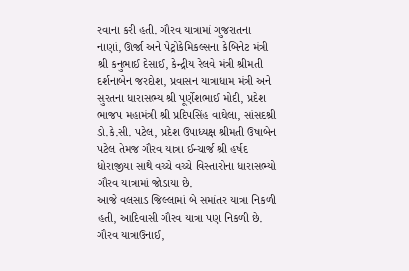રવાના કરી હતી. ગૌરવ યાત્રામાં ગુજરાતના નાણાં, ઊર્જા અને પેટ્રોકેમિકલ્‍સના કેબિનેટ મંત્રી શ્રી કનુભાઈ દેસાઈ, કેન્‍દ્રીય રેલવે મંત્રી શ્રીમતી દર્શનાબેન જરદોશ, પ્રવાસન યાત્રાધામ મંત્રી અને સુરતના ધારાસભ્‍ય શ્રી પૂર્ણેશભાઈ મોદી, પ્રદેશ ભાજપ મહામંત્રી શ્રી પ્રદિપસિંહ વાઘેલા, સાંસદશ્રી ડો.કે.સી. પટેલ, પ્રદેશ ઉપાધ્‍યક્ષ શ્રીમતી ઉષાબેન પટેલ તેમજ ગૌરવ યાત્રા ઈન્‍ચાર્જ શ્રી હર્ષદ ધોરાજીયા સાથે વચ્‍ચે વચ્‍ચે વિસ્‍તારોના ધારાસભ્‍યો ગૌરવ યાત્રામાં જોડાયા છે.
આજે વલસાડ જિલ્લામાં બે સમાંતર યાત્રા નિકળી હતી, આદિવાસી ગૌરવ યાત્રા પણ નિકળી છે. ગૌરવ યાત્રાઉનાઈ,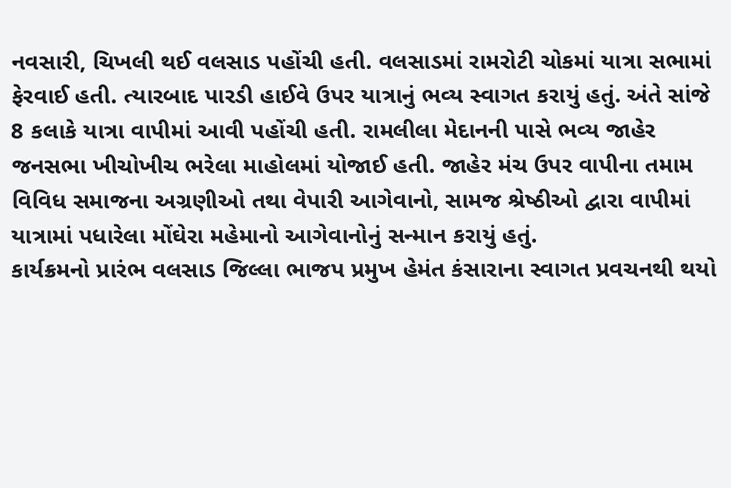નવસારી, ચિખલી થઈ વલસાડ પહોંચી હતી. વલસાડમાં રામરોટી ચોકમાં યાત્રા સભામાં ફેરવાઈ હતી. ત્‍યારબાદ પારડી હાઈવે ઉપર યાત્રાનું ભવ્‍ય સ્‍વાગત કરાયું હતું. અંતે સાંજે 8 કલાકે યાત્રા વાપીમાં આવી પહોંચી હતી. રામલીલા મેદાનની પાસે ભવ્‍ય જાહેર જનસભા ખીચોખીચ ભરેલા માહોલમાં યોજાઈ હતી. જાહેર મંચ ઉપર વાપીના તમામ વિવિધ સમાજના અગ્રણીઓ તથા વેપારી આગેવાનો, સામજ શ્રેષ્‍ઠીઓ દ્વારા વાપીમાં યાત્રામાં પધારેલા મોંઘેરા મહેમાનો આગેવાનોનું સન્‍માન કરાયું હતું.
કાર્યક્રમનો પ્રારંભ વલસાડ જિલ્લા ભાજપ પ્રમુખ હેમંત કંસારાના સ્‍વાગત પ્રવચનથી થયો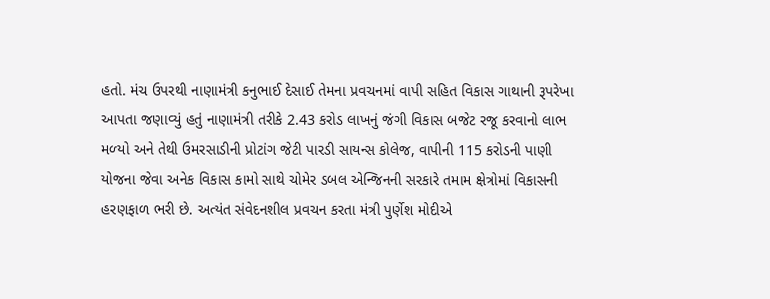હતો. મંચ ઉપરથી નાણામંત્રી કનુભાઈ દેસાઈ તેમના પ્રવચનમાં વાપી સહિત વિકાસ ગાથાની રૂપરેખા આપતા જણાવ્‍યું હતું નાણામંત્રી તરીકે 2.43 કરોડ લાખનું જંગી વિકાસ બજેટ રજૂ કરવાનો લાભ મળ્‍યો અને તેથી ઉમરસાડીની પ્રોટાંગ જેટી પારડી સાયન્‍સ કોલેજ, વાપીની 115 કરોડની પાણી યોજના જેવા અનેક વિકાસ કામો સાથે ચોમેર ડબલ એન્‍જિનની સરકારે તમામ ક્ષેત્રોમાં વિકાસની હરણફાળ ભરી છે. અત્‍યંત સંવેદનશીલ પ્રવચન કરતા મંત્રી પુર્ણેશ મોદીએ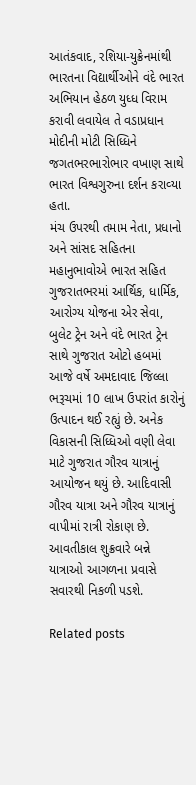આતંકવાદ, રશિયા-યુક્રેનમાંથી ભારતના વિદ્યાર્થીઓને વંદે ભારત અભિયાન હેઠળ યુધ્‍ધ વિરામ કરાવી લવાયેલ તે વડાપ્રધાન મોદીની મોટી સિધ્‍ધિને જગતભરભારોભાર વખાણ સાથે ભારત વિશ્વગુરુના દર્શન કરાવ્‍યા હતા.
મંચ ઉપરથી તમામ નેતા, પ્રધાનો અને સાંસદ સહિતના મહાનુભાવોએ ભારત સહિત ગુજરાતભરમાં આર્થિક, ધાર્મિક, આરોગ્‍ય યોજના એર સેવા, બુલેટ ટ્રેન અને વંદે ભારત ટ્રેન સાથે ગુજરાત ઓટો હબમાં આજે વર્ષે અમદાવાદ જિલ્લા ભરૂચમાં 10 લાખ ઉપરાંત કારોનું ઉત્‍પાદન થઈ રહ્યું છે. અનેક વિકાસની સિધ્‍ધિઓ વણી લેવા માટે ગુજરાત ગૌરવ યાત્રાનું આયોજન થયું છે. આદિવાસી ગૌરવ યાત્રા અને ગૌરવ યાત્રાનું વાપીમાં રાત્રી રોકાણ છે. આવતીકાલ શુક્રવારે બન્ને યાત્રાઓ આગળના પ્રવાસે સવારથી નિકળી પડશે.

Related posts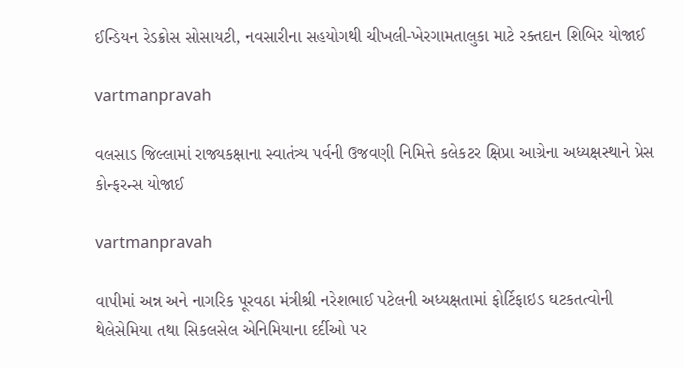ઈન્‍ડિયન રેડક્રોસ સોસાયટી, નવસારીના સહયોગથી ચીખલી-ખેરગામતાલુકા માટે રક્‍તદાન શિબિર યોજાઈ

vartmanpravah

વલસાડ જિલ્લામાં રાજ્યકક્ષાના સ્વાતંત્ર્ય પર્વની ઉજવણી નિમિત્તે કલેકટર ક્ષિપ્રા આગ્રેના અધ્યક્ષસ્થાને પ્રેસ કોન્ફરન્સ યોજાઈ

vartmanpravah

વાપીમાં અન્ન અને નાગરિક પૂરવઠા મંત્રીશ્રી નરેશભાઈ પટેલની અધ્યક્ષતામાં ફોર્ટિફાઇડ ઘટકતત્વોની થેલેસેમિયા તથા સિકલસેલ એનિમિયાના દર્દીઓ પર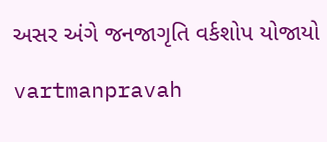અસર અંગે જનજાગૃતિ વર્કશોપ યોજાયો

vartmanpravah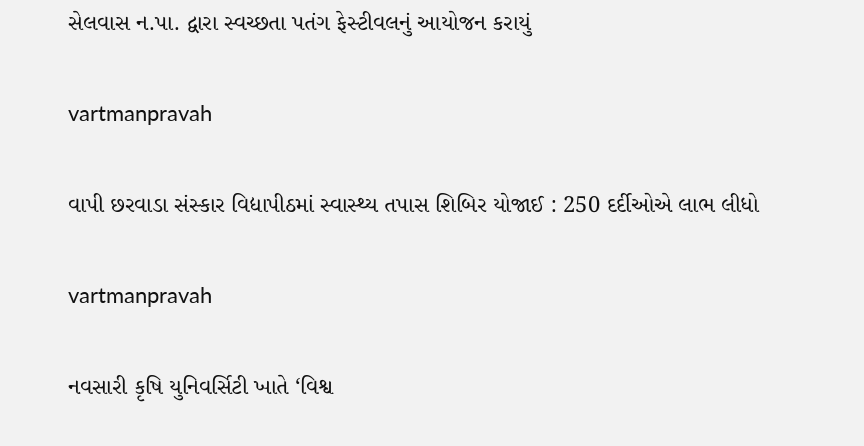સેલવાસ ન.પા. દ્વારા સ્‍વચ્‍છતા પતંગ ફેસ્‍ટીવલનું આયોજન કરાયું

vartmanpravah

વાપી છરવાડા સંસ્‍કાર વિદ્યાપીઠમાં સ્‍વાસ્‍થ્‍ય તપાસ શિબિર યોજાઈ : 250 દર્દીઓએ લાભ લીધો

vartmanpravah

નવસારી કૃષિ યુનિવર્સિટી ખાતે ‘વિશ્વ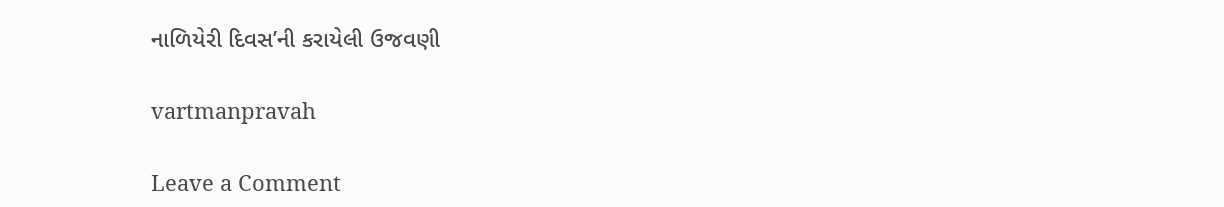નાળિયેરી દિવસ’ની કરાયેલી ઉજવણી

vartmanpravah

Leave a Comment